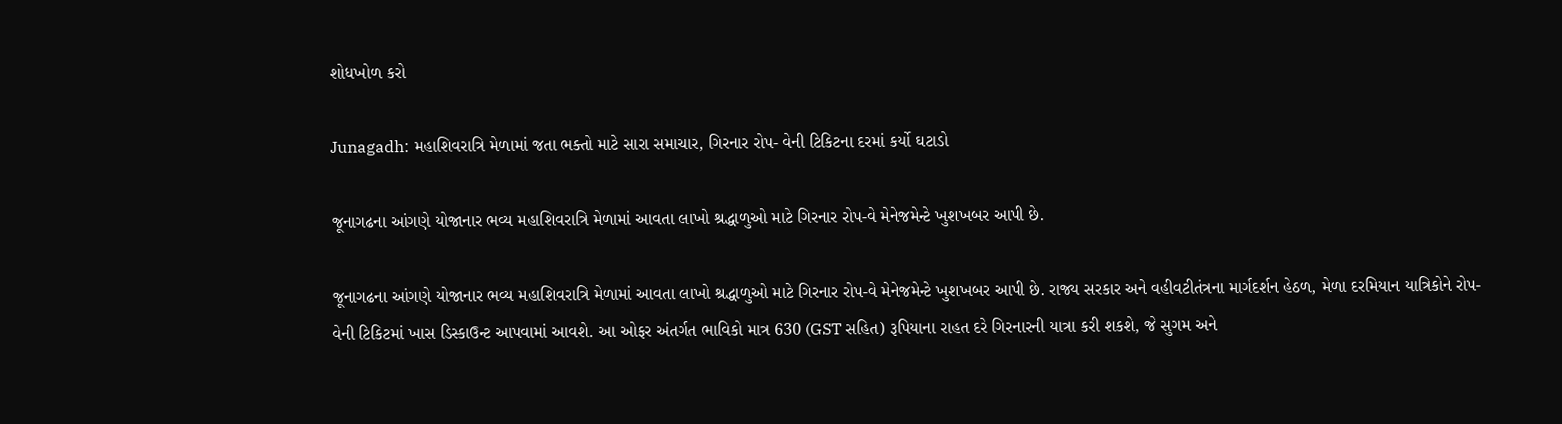શોધખોળ કરો

Junagadh: મહાશિવરાત્રિ મેળામાં જતા ભક્તો માટે સારા સમાચાર, ગિરનાર રોપ- વેની ટિકિટના દરમાં કર્યો ઘટાડો

જૂનાગઢના આંગણે યોજાનાર ભવ્ય મહાશિવરાત્રિ મેળામાં આવતા લાખો શ્રદ્ધાળુઓ માટે ગિરનાર રોપ-વે મેનેજમેન્ટે ખુશખબર આપી છે.

જૂનાગઢના આંગણે યોજાનાર ભવ્ય મહાશિવરાત્રિ મેળામાં આવતા લાખો શ્રદ્ધાળુઓ માટે ગિરનાર રોપ-વે મેનેજમેન્ટે ખુશખબર આપી છે. રાજ્ય સરકાર અને વહીવટીતંત્રના માર્ગદર્શન હેઠળ, મેળા દરમિયાન યાત્રિકોને રોપ-વેની ટિકિટમાં ખાસ ડિસ્કાઉન્ટ આપવામાં આવશે. આ ઓફર અંતર્ગત ભાવિકો માત્ર 630 (GST સહિત) રૂપિયાના રાહત દરે ગિરનારની યાત્રા કરી શકશે, જે સુગમ અને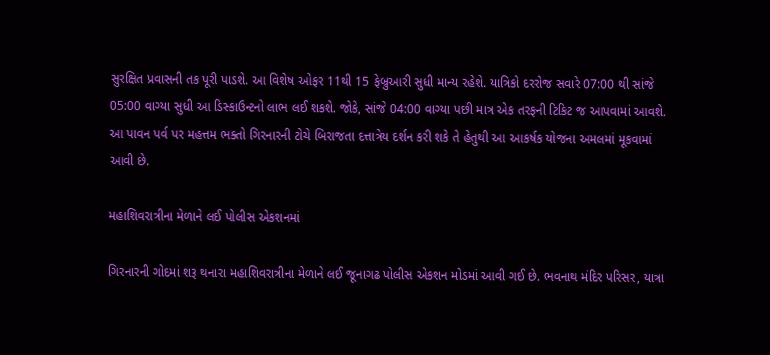સુરક્ષિત પ્રવાસની તક પૂરી પાડશે. આ વિશેષ ઓફર 11થી 15 ફેબ્રુઆરી સુધી માન્ય રહેશે. યાત્રિકો દરરોજ સવારે 07:00 થી સાંજે 05:00 વાગ્યા સુધી આ ડિસ્કાઉન્ટનો લાભ લઈ શકશે. જોકે, સાંજે 04:00 વાગ્યા પછી માત્ર એક તરફની ટિકિટ જ આપવામાં આવશે. આ પાવન પર્વ પર મહત્તમ ભક્તો ગિરનારની ટોચે બિરાજતા દત્તાત્રેય દર્શન કરી શકે તે હેતુથી આ આકર્ષક યોજના અમલમાં મૂકવામાં આવી છે.

મહાશિવરાત્રીના મેળાને લઈ પોલીસ એકશનમાં

ગિરનારની ગોદમાં શરૂ થનારા મહાશિવરાત્રીના મેળાને લઈ જૂનાગઢ પોલીસ એકશન મોડમાં આવી ગઈ છે. ભવનાથ મંદિર પરિસર, યાત્રા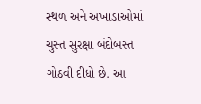સ્થળ અને અખાડાઓમાં ચુસ્ત સુરક્ષા બંદોબસ્ત ગોઠવી દીધો છે. આ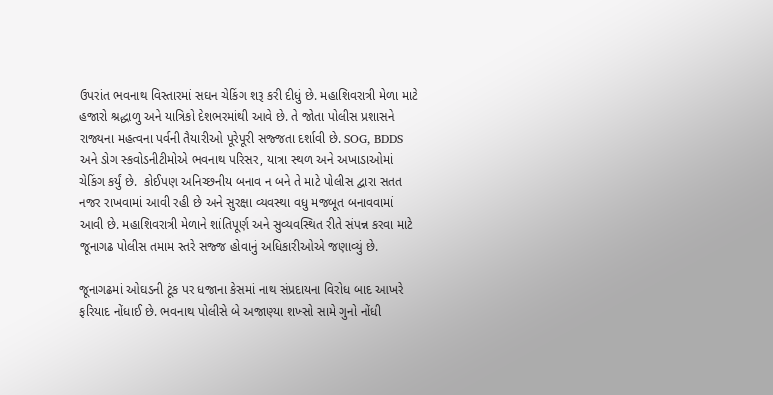ઉપરાંત ભવનાથ વિસ્તારમાં સઘન ચેકિંગ શરૂ કરી દીધું છે. મહાશિવરાત્રી મેળા માટે હજારો શ્રદ્ધાળુ અને યાત્રિકો દેશભરમાંથી આવે છે. તે જોતા પોલીસ પ્રશાસને રાજ્યના મહત્વના પર્વની તૈયારીઓ પૂરેપૂરી સજ્જતા દર્શાવી છે. SOG, BDDS અને ડોગ સ્કવોડનીટીમોએ ભવનાથ પરિસર, યાત્રા સ્થળ અને અખાડાઓમાં ચેકિંગ કર્યું છે.  કોઈપણ અનિચ્છનીય બનાવ ન બને તે માટે પોલીસ દ્વારા સતત નજર રાખવામાં આવી રહી છે અને સુરક્ષા વ્યવસ્થા વધુ મજબૂત બનાવવામાં આવી છે. મહાશિવરાત્રી મેળાને શાંતિપૂર્ણ અને સુવ્યવસ્થિત રીતે સંપન્ન કરવા માટે જૂનાગઢ પોલીસ તમામ સ્તરે સજ્જ હોવાનું અધિકારીઓએ જણાવ્યું છે.

જૂનાગઢમાં ઓઘડની ટૂંક પર ધજાના કેસમાં નાથ સંપ્રદાયના વિરોધ બાદ આખરે ફરિયાદ નોંધાઈ છે. ભવનાથ પોલીસે બે અજાણ્યા શખ્સો સામે ગુનો નોંધી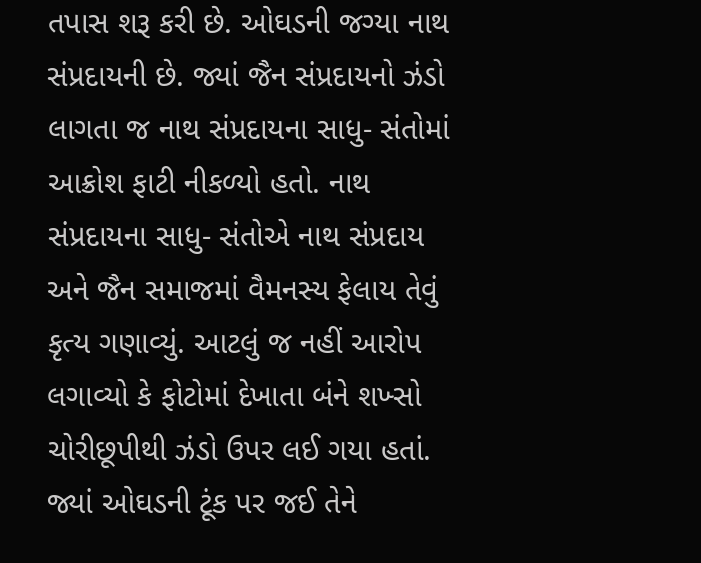તપાસ શરૂ કરી છે. ઓઘડની જગ્યા નાથ સંપ્રદાયની છે. જ્યાં જૈન સંપ્રદાયનો ઝંડો લાગતા જ નાથ સંપ્રદાયના સાધુ- સંતોમાં આક્રોશ ફાટી નીકળ્યો હતો. નાથ સંપ્રદાયના સાધુ- સંતોએ નાથ સંપ્રદાય અને જૈન સમાજમાં વૈમનસ્ય ફેલાય તેવું કૃત્ય ગણાવ્યું. આટલું જ નહીં આરોપ લગાવ્યો કે ફોટોમાં દેખાતા બંને શખ્સો ચોરીછૂપીથી ઝંડો ઉપર લઈ ગયા હતાં. જ્યાં ઓઘડની ટૂંક પર જઈ તેને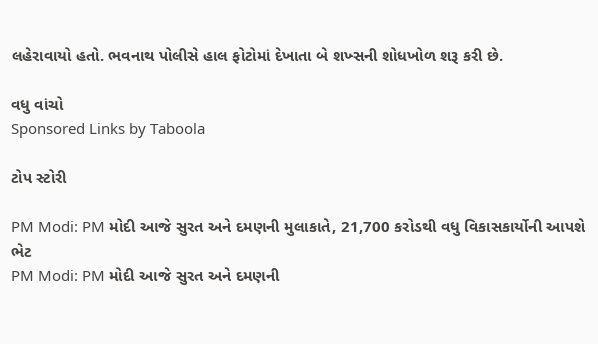લહેરાવાયો હતો. ભવનાથ પોલીસે હાલ ફોટોમાં દેખાતા બે શખ્સની શોધખોળ શરૂ કરી છે.

વધુ વાંચો
Sponsored Links by Taboola

ટોપ સ્ટોરી

PM Modi: PM મોદી આજે સુરત અને દમણની મુલાકાતે, 21,700 કરોડથી વધુ વિકાસકાર્યોની આપશે ભેટ
PM Modi: PM મોદી આજે સુરત અને દમણની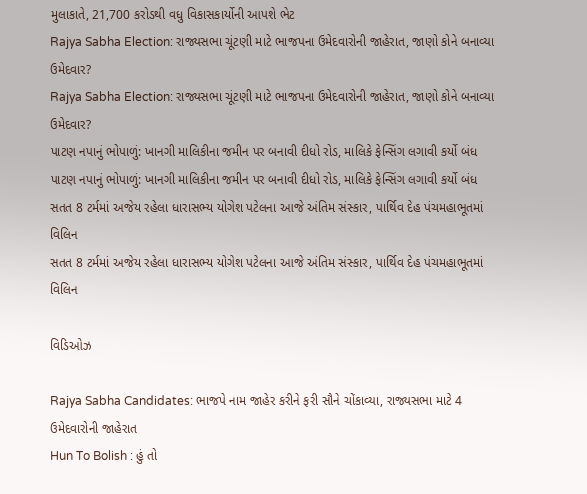મુલાકાતે, 21,700 કરોડથી વધુ વિકાસકાર્યોની આપશે ભેટ
Rajya Sabha Election: રાજ્યસભા ચૂંટણી માટે ભાજપના ઉમેદવારોની જાહેરાત, જાણો કોને બનાવ્યા ઉમેદવાર?
Rajya Sabha Election: રાજ્યસભા ચૂંટણી માટે ભાજપના ઉમેદવારોની જાહેરાત, જાણો કોને બનાવ્યા ઉમેદવાર?
પાટણ નપાનું ભોપાળું: ખાનગી માલિકીના જમીન પર બનાવી દીધો રોડ, માલિકે ફેન્સિંગ લગાવી કર્યો બંધ
પાટણ નપાનું ભોપાળું: ખાનગી માલિકીના જમીન પર બનાવી દીધો રોડ, માલિકે ફેન્સિંગ લગાવી કર્યો બંધ
સતત 8 ટર્મમાં અજેય રહેલા ધારાસભ્ય યોગેશ પટેલના આજે અંતિમ સંસ્કાર, પાર્થિવ દેહ પંચમહાભૂતમાં વિલિન
સતત 8 ટર્મમાં અજેય રહેલા ધારાસભ્ય યોગેશ પટેલના આજે અંતિમ સંસ્કાર, પાર્થિવ દેહ પંચમહાભૂતમાં વિલિન

વિડિઓઝ

Rajya Sabha Candidates: ભાજપે નામ જાહેર કરીને ફરી સૌને ચોંકાવ્યા, રાજ્યસભા માટે 4 ઉમેદવારોની જાહેરાત
Hun To Bolish : હું તો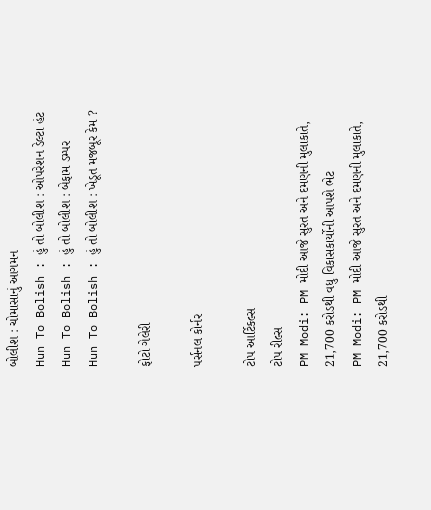બોલીશ : ચોમાસાનું આગમન
Hun To Bolish : હું તો બોલીશ : ઓપરેશન ડેલ્ટા હંટ
Hun To Bolish : હું તો બોલીશ : બેફામ ડમ્પર
Hun To Bolish : હું તો બોલીશ : ખેડૂત મજબૂર કેમ ?

ફોટો ગેલેરી

પર્સનલ કોર્નર

ટોપ આર્ટિકલ્સ
ટોપ રીલ્સ
PM Modi: PM મોદી આજે સુરત અને દમણની મુલાકાતે, 21,700 કરોડથી વધુ વિકાસકાર્યોની આપશે ભેટ
PM Modi: PM મોદી આજે સુરત અને દમણની મુલાકાતે, 21,700 કરોડથી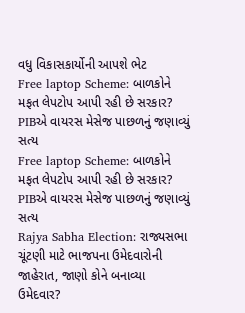વધુ વિકાસકાર્યોની આપશે ભેટ
Free laptop Scheme: બાળકોને મફત લેપટોપ આપી રહી છે સરકાર? PIBએ વાયરસ મેસેજ પાછળનું જણાવ્યું સત્ય
Free laptop Scheme: બાળકોને મફત લેપટોપ આપી રહી છે સરકાર? PIBએ વાયરસ મેસેજ પાછળનું જણાવ્યું સત્ય
Rajya Sabha Election: રાજ્યસભા ચૂંટણી માટે ભાજપના ઉમેદવારોની જાહેરાત, જાણો કોને બનાવ્યા ઉમેદવાર?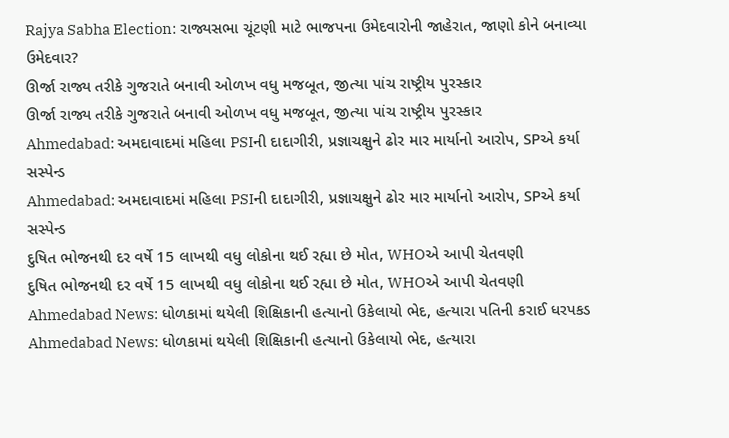Rajya Sabha Election: રાજ્યસભા ચૂંટણી માટે ભાજપના ઉમેદવારોની જાહેરાત, જાણો કોને બનાવ્યા ઉમેદવાર?
ઊર્જા રાજ્ય તરીકે ગુજરાતે બનાવી ઓળખ વધુ મજબૂત, જીત્યા પાંચ રાષ્ટ્રીય પુરસ્કાર
ઊર્જા રાજ્ય તરીકે ગુજરાતે બનાવી ઓળખ વધુ મજબૂત, જીત્યા પાંચ રાષ્ટ્રીય પુરસ્કાર
Ahmedabad: અમદાવાદમાં મહિલા PSIની દાદાગીરી, પ્રજ્ઞાચક્ષુને ઢોર માર માર્યાનો આરોપ, SPએ કર્યા સસ્પેન્ડ
Ahmedabad: અમદાવાદમાં મહિલા PSIની દાદાગીરી, પ્રજ્ઞાચક્ષુને ઢોર માર માર્યાનો આરોપ, SPએ કર્યા સસ્પેન્ડ
દુષિત ભોજનથી દર વર્ષે 15 લાખથી વધુ લોકોના થઈ રહ્યા છે મોત, WHOએ આપી ચેતવણી
દુષિત ભોજનથી દર વર્ષે 15 લાખથી વધુ લોકોના થઈ રહ્યા છે મોત, WHOએ આપી ચેતવણી
Ahmedabad News: ધોળકામાં થયેલી શિક્ષિકાની હત્યાનો ઉકેલાયો ભેદ, હત્યારા પતિની કરાઈ ધરપકડ
Ahmedabad News: ધોળકામાં થયેલી શિક્ષિકાની હત્યાનો ઉકેલાયો ભેદ, હત્યારા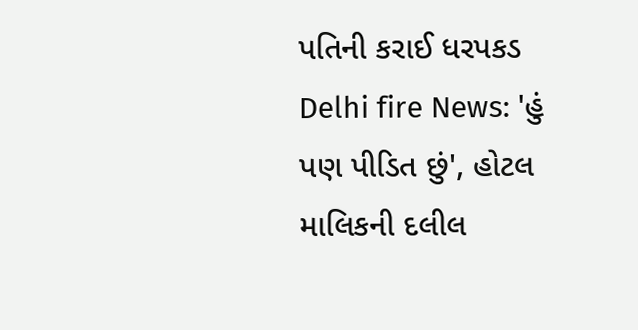પતિની કરાઈ ધરપકડ
Delhi fire News: 'હું પણ પીડિત છું', હોટલ માલિકની દલીલ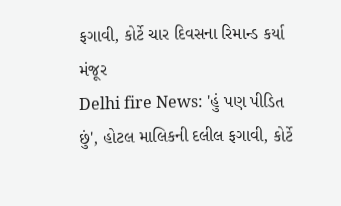ફગાવી, કોર્ટે ચાર દિવસના રિમાન્ડ કર્યા મંજૂર
Delhi fire News: 'હું પણ પીડિત છું', હોટલ માલિકની દલીલ ફગાવી, કોર્ટે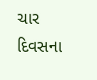ચાર દિવસના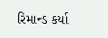રિમાન્ડ કર્યા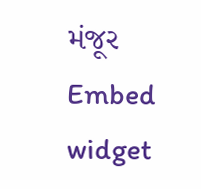મંજૂર
Embed widget